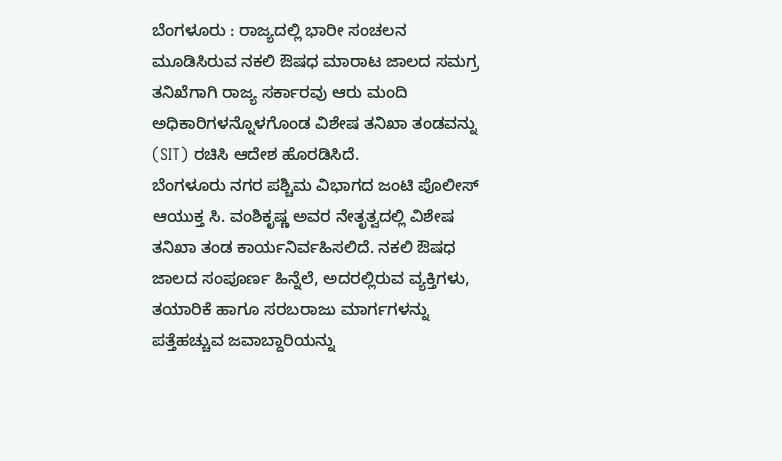ಬೆಂಗಳೂರು : ರಾಜ್ಯದಲ್ಲಿ ಭಾರೀ ಸಂಚಲನ ಮೂಡಿಸಿರುವ ನಕಲಿ ಔಷಧ ಮಾರಾಟ ಜಾಲದ ಸಮಗ್ರ ತನಿಖೆಗಾಗಿ ರಾಜ್ಯ ಸರ್ಕಾರವು ಆರು ಮಂದಿ ಅಧಿಕಾರಿಗಳನ್ನೊಳಗೊಂಡ ವಿಶೇಷ ತನಿಖಾ ತಂಡವನ್ನು (SIT) ರಚಿಸಿ ಆದೇಶ ಹೊರಡಿಸಿದೆ.
ಬೆಂಗಳೂರು ನಗರ ಪಶ್ಚಿಮ ವಿಭಾಗದ ಜಂಟಿ ಪೊಲೀಸ್ ಆಯುಕ್ತ ಸಿ. ವಂಶಿಕೃಷ್ಣ ಅವರ ನೇತೃತ್ವದಲ್ಲಿ ವಿಶೇಷ ತನಿಖಾ ತಂಡ ಕಾರ್ಯನಿರ್ವಹಿಸಲಿದೆ. ನಕಲಿ ಔಷಧ ಜಾಲದ ಸಂಪೂರ್ಣ ಹಿನ್ನೆಲೆ, ಅದರಲ್ಲಿರುವ ವ್ಯಕ್ತಿಗಳು, ತಯಾರಿಕೆ ಹಾಗೂ ಸರಬರಾಜು ಮಾರ್ಗಗಳನ್ನು ಪತ್ತೆಹಚ್ಚುವ ಜವಾಬ್ದಾರಿಯನ್ನು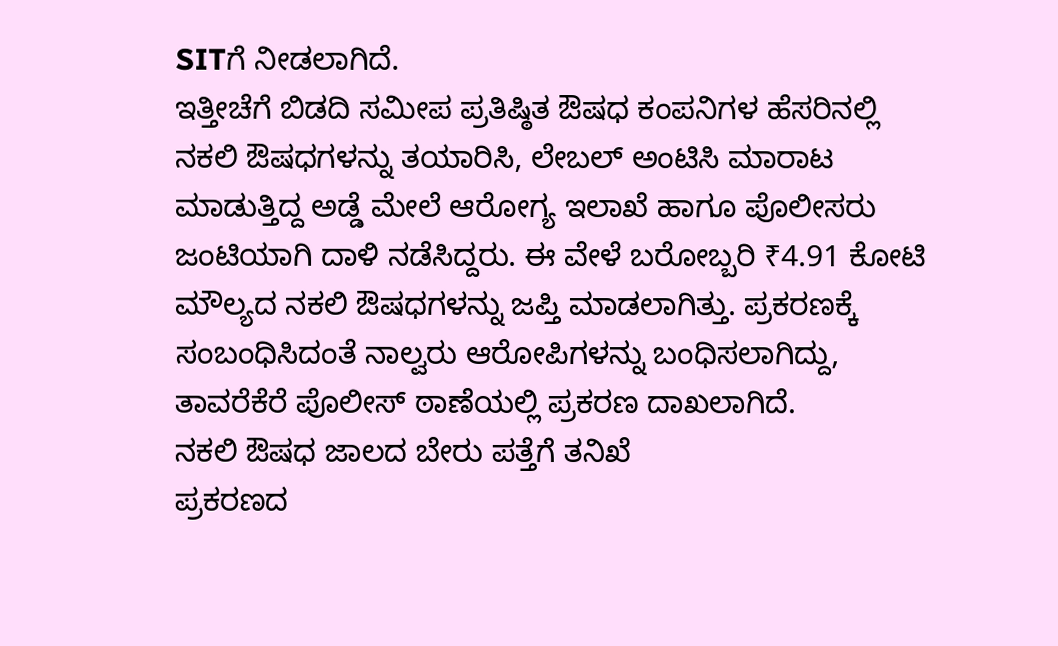SITಗೆ ನೀಡಲಾಗಿದೆ.
ಇತ್ತೀಚೆಗೆ ಬಿಡದಿ ಸಮೀಪ ಪ್ರತಿಷ್ಠಿತ ಔಷಧ ಕಂಪನಿಗಳ ಹೆಸರಿನಲ್ಲಿ ನಕಲಿ ಔಷಧಗಳನ್ನು ತಯಾರಿಸಿ, ಲೇಬಲ್ ಅಂಟಿಸಿ ಮಾರಾಟ ಮಾಡುತ್ತಿದ್ದ ಅಡ್ಡೆ ಮೇಲೆ ಆರೋಗ್ಯ ಇಲಾಖೆ ಹಾಗೂ ಪೊಲೀಸರು ಜಂಟಿಯಾಗಿ ದಾಳಿ ನಡೆಸಿದ್ದರು. ಈ ವೇಳೆ ಬರೋಬ್ಬರಿ ₹4.91 ಕೋಟಿ ಮೌಲ್ಯದ ನಕಲಿ ಔಷಧಗಳನ್ನು ಜಪ್ತಿ ಮಾಡಲಾಗಿತ್ತು. ಪ್ರಕರಣಕ್ಕೆ ಸಂಬಂಧಿಸಿದಂತೆ ನಾಲ್ವರು ಆರೋಪಿಗಳನ್ನು ಬಂಧಿಸಲಾಗಿದ್ದು, ತಾವರೆಕೆರೆ ಪೊಲೀಸ್ ಠಾಣೆಯಲ್ಲಿ ಪ್ರಕರಣ ದಾಖಲಾಗಿದೆ.
ನಕಲಿ ಔಷಧ ಜಾಲದ ಬೇರು ಪತ್ತೆಗೆ ತನಿಖೆ
ಪ್ರಕರಣದ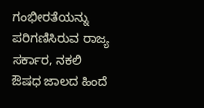ಗಂಭೀರತೆಯನ್ನು ಪರಿಗಣಿಸಿರುವ ರಾಜ್ಯ ಸರ್ಕಾರ, ನಕಲಿ ಔಷಧ ಜಾಲದ ಹಿಂದೆ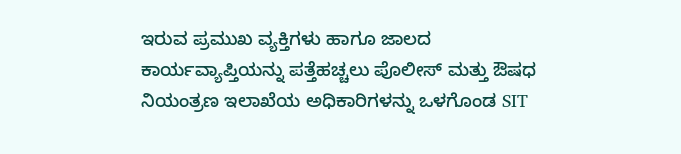ಇರುವ ಪ್ರಮುಖ ವ್ಯಕ್ತಿಗಳು ಹಾಗೂ ಜಾಲದ ಕಾರ್ಯವ್ಯಾಪ್ತಿಯನ್ನು ಪತ್ತೆಹಚ್ಚಲು ಪೊಲೀಸ್ ಮತ್ತು ಔಷಧ ನಿಯಂತ್ರಣ ಇಲಾಖೆಯ ಅಧಿಕಾರಿಗಳನ್ನು ಒಳಗೊಂಡ SIT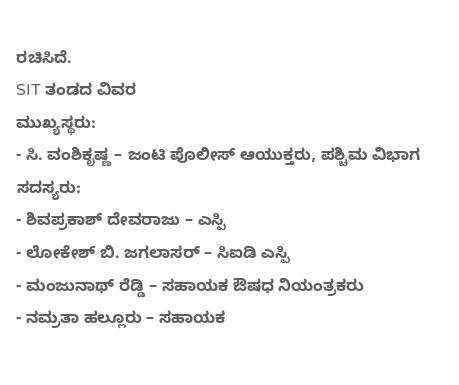ರಚಿಸಿದೆ.
SIT ತಂಡದ ವಿವರ
ಮುಖ್ಯಸ್ಥರು:
- ಸಿ. ವಂಶಿಕೃಷ್ಣ – ಜಂಟಿ ಪೊಲೀಸ್ ಆಯುಕ್ತರು, ಪಶ್ಚಿಮ ವಿಭಾಗ
ಸದಸ್ಯರು:
- ಶಿವಪ್ರಕಾಶ್ ದೇವರಾಜು – ಎಸ್ಪಿ
- ಲೋಕೇಶ್ ಬಿ. ಜಗಲಾಸರ್ – ಸಿಐಡಿ ಎಸ್ಪಿ
- ಮಂಜುನಾಥ್ ರೆಡ್ಡಿ – ಸಹಾಯಕ ಔಷಧ ನಿಯಂತ್ರಕರು
- ನಮ್ರತಾ ಹಲ್ಲೂರು – ಸಹಾಯಕ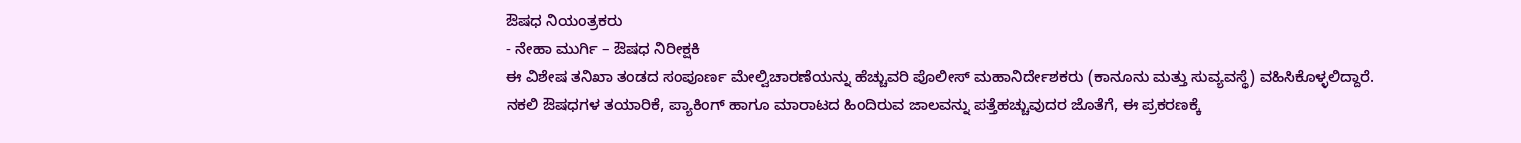ಔಷಧ ನಿಯಂತ್ರಕರು
- ನೇಹಾ ಮುರ್ಗಿ – ಔಷಧ ನಿರೀಕ್ಷಕಿ
ಈ ವಿಶೇಷ ತನಿಖಾ ತಂಡದ ಸಂಪೂರ್ಣ ಮೇಲ್ವಿಚಾರಣೆಯನ್ನು ಹೆಚ್ಚುವರಿ ಪೊಲೀಸ್ ಮಹಾನಿರ್ದೇಶಕರು (ಕಾನೂನು ಮತ್ತು ಸುವ್ಯವಸ್ಥೆ) ವಹಿಸಿಕೊಳ್ಳಲಿದ್ದಾರೆ.
ನಕಲಿ ಔಷಧಗಳ ತಯಾರಿಕೆ, ಪ್ಯಾಕಿಂಗ್ ಹಾಗೂ ಮಾರಾಟದ ಹಿಂದಿರುವ ಜಾಲವನ್ನು ಪತ್ತೆಹಚ್ಚುವುದರ ಜೊತೆಗೆ, ಈ ಪ್ರಕರಣಕ್ಕೆ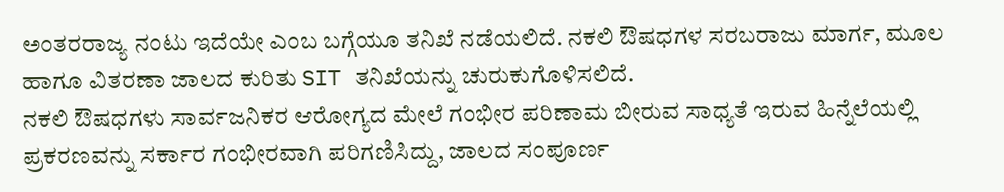ಅಂತರರಾಜ್ಯ ನಂಟು ಇದೆಯೇ ಎಂಬ ಬಗ್ಗೆಯೂ ತನಿಖೆ ನಡೆಯಲಿದೆ. ನಕಲಿ ಔಷಧಗಳ ಸರಬರಾಜು ಮಾರ್ಗ, ಮೂಲ ಹಾಗೂ ವಿತರಣಾ ಜಾಲದ ಕುರಿತು SIT ತನಿಖೆಯನ್ನು ಚುರುಕುಗೊಳಿಸಲಿದೆ.
ನಕಲಿ ಔಷಧಗಳು ಸಾರ್ವಜನಿಕರ ಆರೋಗ್ಯದ ಮೇಲೆ ಗಂಭೀರ ಪರಿಣಾಮ ಬೀರುವ ಸಾಧ್ಯತೆ ಇರುವ ಹಿನ್ನೆಲೆಯಲ್ಲಿ ಪ್ರಕರಣವನ್ನು ಸರ್ಕಾರ ಗಂಭೀರವಾಗಿ ಪರಿಗಣಿಸಿದ್ದು, ಜಾಲದ ಸಂಪೂರ್ಣ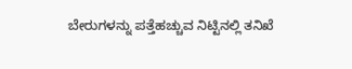ಬೇರುಗಳನ್ನು ಪತ್ತೆಹಚ್ಚುವ ನಿಟ್ಟಿನಲ್ಲಿ ತನಿಖೆ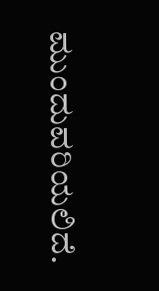ಮುಂದುವರಿಯಲಿದೆ.